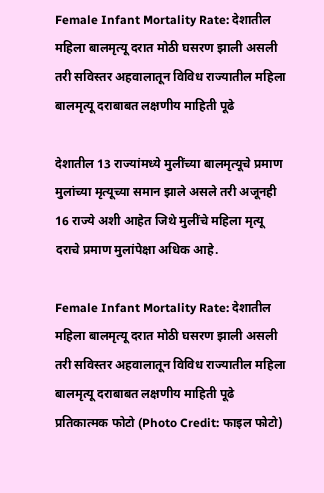Female Infant Mortality Rate: देशातील महिला बालमृत्यू दरात मोठी घसरण झाली असली तरी सविस्तर अहवालातून विविध राज्यातील महिला बालमृत्यू दराबाबत लक्षणीय माहिती पूढे

देशातील 13 राज्यांमध्ये मुलींच्या बालमृत्यूचे प्रमाण मुलांच्या मृत्यूच्या समान झाले असले तरी अजूनही 16 राज्ये अशी आहेत जिथे मुलींचे महिला मृत्यू दराचे प्रमाण मुलांपेक्षा अधिक आहे.

Female Infant Mortality Rate: देशातील महिला बालमृत्यू दरात मोठी घसरण झाली असली तरी सविस्तर अहवालातून विविध राज्यातील महिला बालमृत्यू दराबाबत लक्षणीय माहिती पूढे
प्रतिकात्मक फोटो (Photo Credit: फाइल फोटो)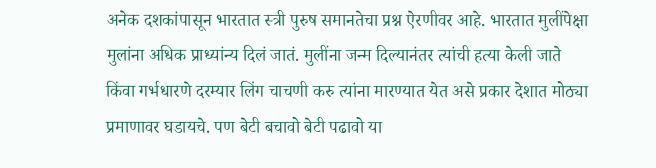अनेक दशकांपासून भारतात स्त्री पुरुष समानतेचा प्रश्न ऐरणीवर आहे. भारतात मुलींपेक्षा मुलांना अधिक प्राध्यांन्य दिलं जातं. मुलींना जन्म दिल्यानंतर त्यांची हत्या केली जाते किंवा गर्भधारणे दरम्यार लिंग चाचणी करु त्यांना मारण्यात येत असे प्रकार देशात मोठ्या प्रमाणावर घडायचे. पण बेटी बचावो बेटी पढावो या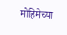मोहिमेच्या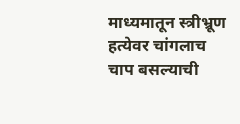माध्यमातून स्त्रीभ्रूण हत्येवर चांगलाच चाप बसल्याची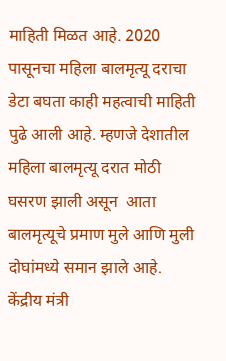माहिती मिळत आहे. 2020 पासूनचा महिला बालमृत्यू दराचा डेटा बघता काही महत्वाची माहिती पुढे आली आहे. म्हणजे देशातील महिला बालमृत्यू दरात मोठी घसरण झाली असून  आता बालमृत्यूचे प्रमाण मुले आणि मुली दोघांमध्ये समान झाले आहे. केंद्रीय मंत्री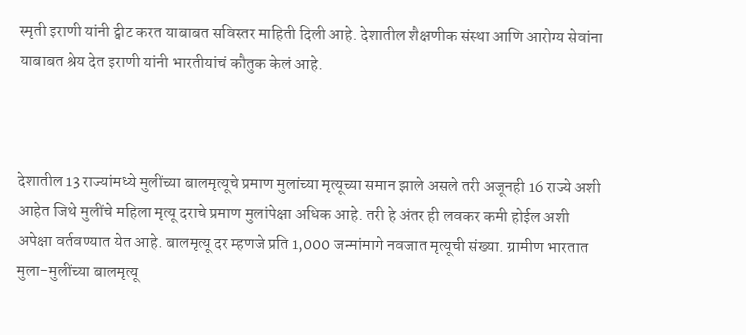स्मृती इराणी यांनी ट्वीट करत याबाबत सविस्तर माहिती दिली आहे. देशातील शैक्षणीक संस्था आणि आरोग्य सेवांना याबाबत श्रेय देत इराणी यांनी भारतीयांचं कौतुक केलं आहे.



देशातील 13 राज्यांमध्ये मुलींच्या बालमृत्यूचे प्रमाण मुलांच्या मृत्यूच्या समान झाले असले तरी अजूनही 16 राज्ये अशी आहेत जिथे मुलींचे महिला मृत्यू दराचे प्रमाण मुलांपेक्षा अधिक आहे. तरी हे अंतर ही लवकर कमी होईल अशी अपेक्षा वर्तवण्यात येत आहे. बालमृत्यू दर म्हणजे प्रति 1,000 जन्मांमागे नवजात मृत्यूची संख्या. ग्रामीण भारतात मुला-मुलींच्या बालमृत्यू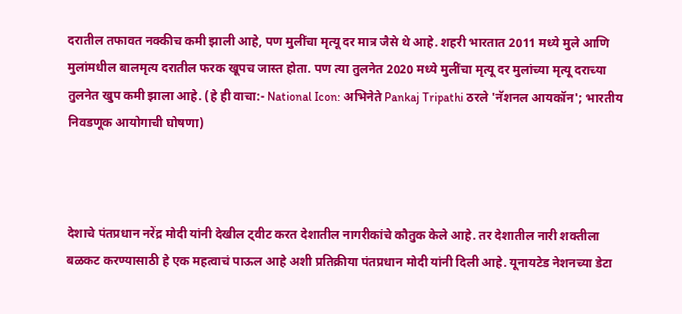दरातील तफावत नक्कीच कमी झाली आहे, पण मुलींचा मृत्यू दर मात्र जैसे थे आहे. शहरी भारतात 2011 मध्ये मुले आणि मुलांमधील बालमृत्य दरातील फरक खूपच जास्त होता. पण त्या तुलनेत 2020 मध्ये मुलींचा मृत्यू दर मुलांच्या मृत्यू दराच्या तुलनेत खुप कमी झाला आहे. (हे ही वाचा:- National Icon: अभिनेते Pankaj Tripathi ठरले 'नॅशनल आयकॉन'; भारतीय निवडणूक आयोगाची घोषणा)



देशाचे पंतप्रधान नरेंद्र मोदी यांनी देखील ट्वीट करत देशातील नागरीकांचे कौतुक केले आहे. तर देशातील नारी शक्तीला बळकट करण्यासाठी हे एक महत्वाचं पाऊल आहे अशी प्रतिक्रीया पंतप्रधान मोदी यांनी दिली आहे. यूनायटेड नेशनच्या डेटा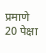प्रमाणे 20 पेक्षा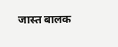जास्त बालक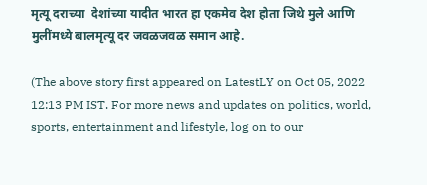मृत्यू दराच्या  देशांच्या यादीत भारत हा एकमेव देश होता जिथे मुले आणि मुलींमध्ये बालमृत्यू दर जवळजवळ समान आहे.

(The above story first appeared on LatestLY on Oct 05, 2022 12:13 PM IST. For more news and updates on politics, world, sports, entertainment and lifestyle, log on to our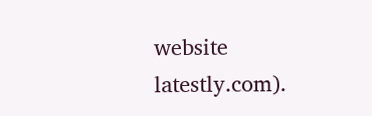website latestly.com).